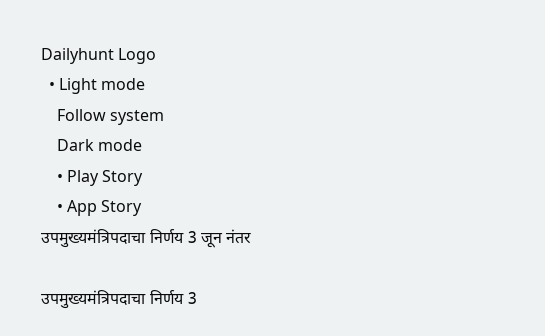Dailyhunt Logo
  • Light mode
    Follow system
    Dark mode
    • Play Story
    • App Story
उपमुख्यमंत्रिपदाचा निर्णय 3 जून नंतर

उपमुख्यमंत्रिपदाचा निर्णय 3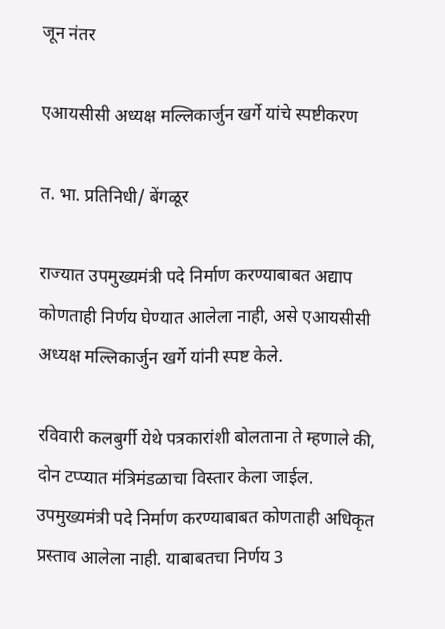जून नंतर

एआयसीसी अध्यक्ष मल्लिकार्जुन खर्गे यांचे स्पष्टीकरण

त. भा. प्रतिनिधी/ बेंगळूर

राज्यात उपमुख्यमंत्री पदे निर्माण करण्याबाबत अद्याप कोणताही निर्णय घेण्यात आलेला नाही, असे एआयसीसी अध्यक्ष मल्लिकार्जुन खर्गे यांनी स्पष्ट केले.

रविवारी कलबुर्गी येथे पत्रकारांशी बोलताना ते म्हणाले की, दोन टप्प्यात मंत्रिमंडळाचा विस्तार केला जाईल. उपमुख्यमंत्री पदे निर्माण करण्याबाबत कोणताही अधिकृत प्रस्ताव आलेला नाही. याबाबतचा निर्णय 3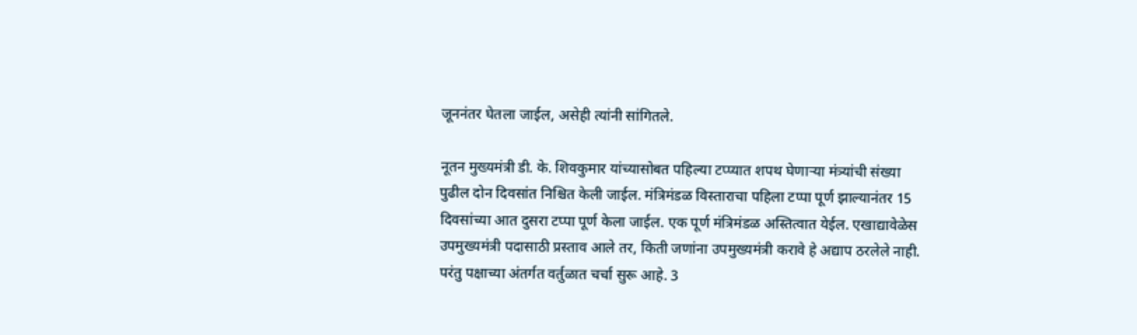जूननंतर घेतला जाईल, असेही त्यांनी सांगितले.

नूतन मुख्यमंत्री डी. के. शिवकुमार यांच्यासोबत पहिल्या टप्प्यात शपथ घेणाऱ्या मंत्र्यांची संख्या पुढील दोन दिवसांत निश्चित केली जाईल. मंत्रिमंडळ विस्ताराचा पहिला टप्पा पूर्ण झाल्यानंतर 15 दिवसांच्या आत दुसरा टप्पा पूर्ण केला जाईल. एक पूर्ण मंत्रिमंडळ अस्तित्वात येईल. एखाद्यावेळेस उपमुख्यमंत्री पदासाठी प्रस्ताव आले तर, किती जणांना उपमुख्यमंत्री करावे हे अद्याप ठरलेले नाही. परंतु पक्षाच्या अंतर्गत वर्तुळात चर्चा सुरू आहे. 3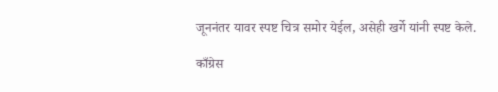जूननंतर यावर स्पष्ट चित्र समोर येईल, असेही खर्गे यांनी स्पष्ट केले.

काँग्रेस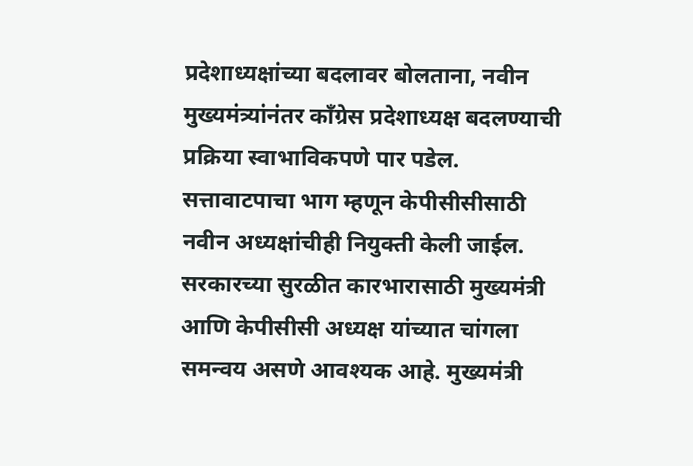प्रदेशाध्यक्षांच्या बदलावर बोलताना, नवीन मुख्यमंत्र्यांनंतर काँग्रेस प्रदेशाध्यक्ष बदलण्याची प्रक्रिया स्वाभाविकपणे पार पडेल. सत्तावाटपाचा भाग म्हणून केपीसीसीसाठी नवीन अध्यक्षांचीही नियुक्ती केली जाईल. सरकारच्या सुरळीत कारभारासाठी मुख्यमंत्री आणि केपीसीसी अध्यक्ष यांच्यात चांगला समन्वय असणे आवश्यक आहे. मुख्यमंत्री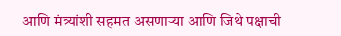आणि मंत्र्यांशी सहमत असणाऱ्या आणि जिथे पक्षाची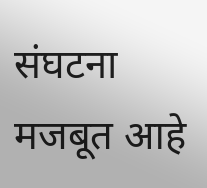संघटना मजबूत आहे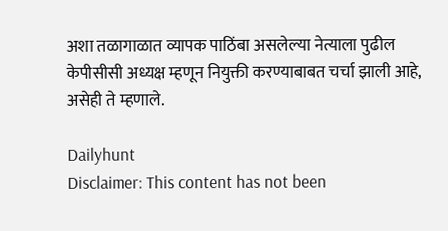अशा तळागाळात व्यापक पाठिंबा असलेल्या नेत्याला पुढील केपीसीसी अध्यक्ष म्हणून नियुक्ती करण्याबाबत चर्चा झाली आहे, असेही ते म्हणाले.

Dailyhunt
Disclaimer: This content has not been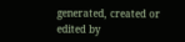generated, created or edited by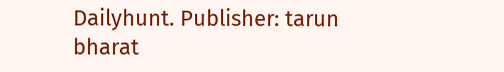Dailyhunt. Publisher: tarun bharat